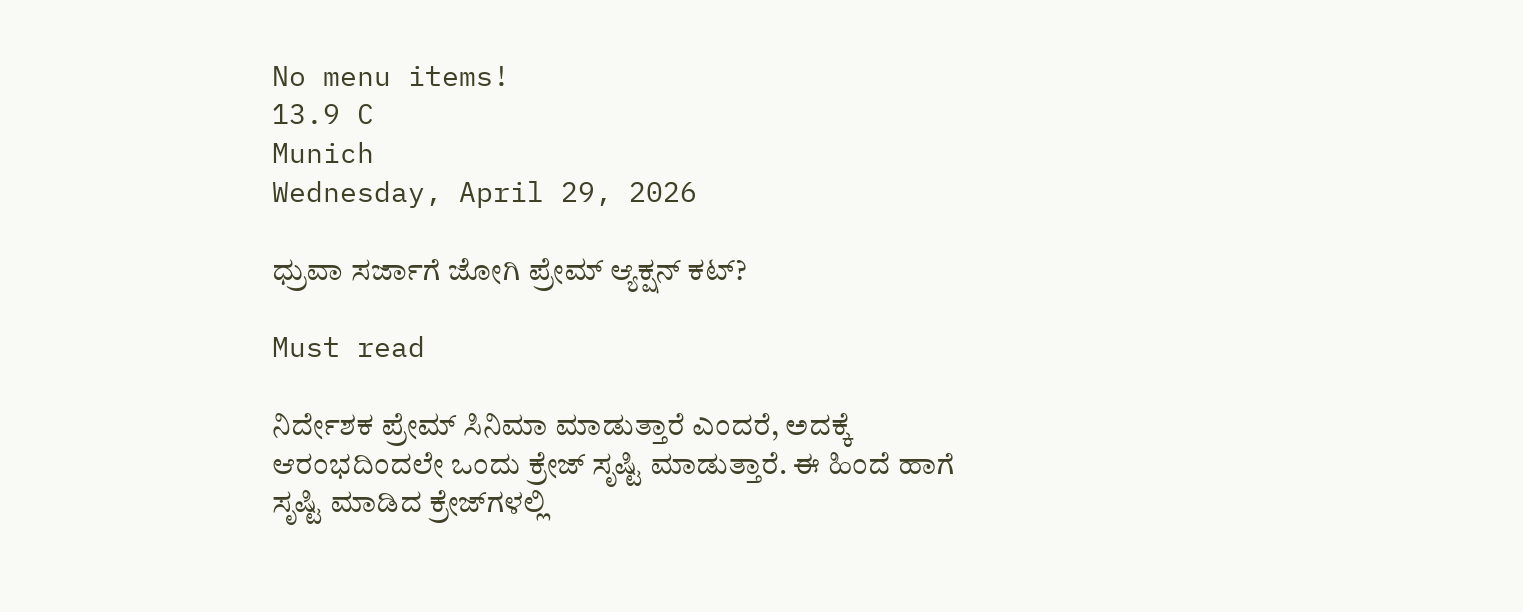No menu items!
13.9 C
Munich
Wednesday, April 29, 2026

ಧ್ರುವಾ ಸರ್ಜಾಗೆ ಜೋಗಿ ಪ್ರೇಮ್ ಆ್ಯಕ್ಷನ್ ಕಟ್?

Must read

ನಿರ್ದೇಶಕ ಪ್ರೇಮ್‌ ಸಿನಿಮಾ ಮಾಡುತ್ತಾರೆ ಎಂದರೆ, ಅದಕ್ಕೆ ಆರಂಭದಿಂದಲೇ ಒಂದು ಕ್ರೇಜ್‌ ಸೃಷ್ಟಿ ಮಾಡುತ್ತಾರೆ. ಈ ಹಿಂದೆ ಹಾಗೆ ಸೃಷ್ಟಿ ಮಾಡಿದ ಕ್ರೇಜ್‌ಗಳಲ್ಲಿ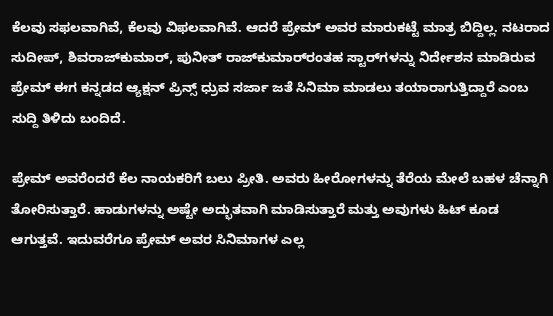ಕೆಲವು ಸಫಲವಾಗಿವೆ, ಕೆಲವು ವಿಫಲವಾಗಿವೆ. ಆದರೆ ಪ್ರೇಮ್‌ ಅವರ ಮಾರುಕಟ್ಟೆ ಮಾತ್ರ ಬಿದ್ದಿಲ್ಲ. ನಟರಾದ ಸುದೀಪ್‌, ಶಿವರಾಜ್‌ಕುಮಾರ್‌, ಪುನೀತ್‌ ರಾಜ್‌ಕುಮಾರ್‌ರಂತಹ ಸ್ಟಾರ್‌ಗಳನ್ನು ನಿರ್ದೇಶನ ಮಾಡಿರುವ ಪ್ರೇಮ್‌ ಈಗ ಕನ್ನಡದ ಆ್ಯಕ್ಷನ್‌ ಪ್ರಿನ್ಸ್‌ ಧ್ರುವ ಸರ್ಜಾ ಜತೆ ಸಿನಿಮಾ ಮಾಡಲು ತಯಾರಾಗುತ್ತಿದ್ದಾರೆ ಎಂಬ ಸುದ್ದಿ ತಿಳಿದು ಬಂದಿದೆ.

ಪ್ರೇಮ್‌ ಅವರೆಂದರೆ ಕೆಲ ನಾಯಕರಿಗೆ ಬಲು ಪ್ರೀತಿ. ಅವರು ಹೀರೋಗಳನ್ನು ತೆರೆಯ ಮೇಲೆ ಬಹಳ ಚೆನ್ನಾಗಿ ತೋರಿಸುತ್ತಾರೆ. ಹಾಡುಗಳನ್ನು ಅಷ್ಟೇ ಅದ್ಭುತವಾಗಿ ಮಾಡಿಸುತ್ತಾರೆ ಮತ್ತು ಅವುಗಳು ಹಿಟ್‌ ಕೂಡ ಆಗುತ್ತವೆ. ಇದುವರೆಗೂ ಪ್ರೇಮ್‌ ಅವರ ಸಿನಿಮಾಗಳ ಎಲ್ಲ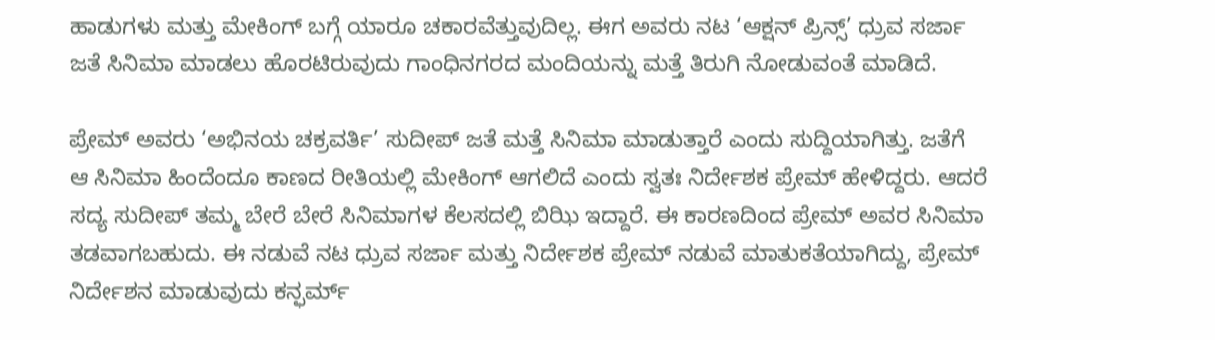ಹಾಡುಗಳು ಮತ್ತು ಮೇಕಿಂಗ್‌ ಬಗ್ಗೆ ಯಾರೂ ಚಕಾರವೆತ್ತುವುದಿಲ್ಲ. ಈಗ ಅವರು ನಟ ‘ಆಕ್ಷನ್ ಪ್ರಿನ್ಸ್’ ಧ್ರುವ ಸರ್ಜಾ ಜತೆ ಸಿನಿಮಾ ಮಾಡಲು ಹೊರಟಿರುವುದು ಗಾಂಧಿನಗರದ ಮಂದಿಯನ್ನು ಮತ್ತೆ ತಿರುಗಿ ನೋಡುವಂತೆ ಮಾಡಿದೆ.

ಪ್ರೇಮ್‌ ಅವರು ‘ಅಭಿನಯ ಚಕ್ರವರ್ತಿ’ ಸುದೀಪ್‌ ಜತೆ ಮತ್ತೆ ಸಿನಿಮಾ ಮಾಡುತ್ತಾರೆ ಎಂದು ಸುದ್ದಿಯಾಗಿತ್ತು. ಜತೆಗೆ ಆ ಸಿನಿಮಾ ಹಿಂದೆಂದೂ ಕಾಣದ ರೀತಿಯಲ್ಲಿ ಮೇಕಿಂಗ್‌ ಆಗಲಿದೆ ಎಂದು ಸ್ವತಃ ನಿರ್ದೇಶಕ ಪ್ರೇಮ್‌ ಹೇಳಿದ್ದರು. ಆದರೆ ಸದ್ಯ ಸುದೀಪ್‌ ತಮ್ಮ ಬೇರೆ ಬೇರೆ ಸಿನಿಮಾಗಳ ಕೆಲಸದಲ್ಲಿ ಬಿಝಿ ಇದ್ದಾರೆ. ಈ ಕಾರಣದಿಂದ ಪ್ರೇಮ್‌ ಅವರ ಸಿನಿಮಾ ತಡವಾಗಬಹುದು. ಈ ನಡುವೆ ನಟ ಧ್ರುವ ಸರ್ಜಾ ಮತ್ತು ನಿರ್ದೇಶಕ ಪ್ರೇಮ್‌ ನಡುವೆ ಮಾತುಕತೆಯಾಗಿದ್ದು, ಪ್ರೇಮ್‌ ನಿರ್ದೇಶನ ಮಾಡುವುದು ಕನ್ಫರ್ಮ್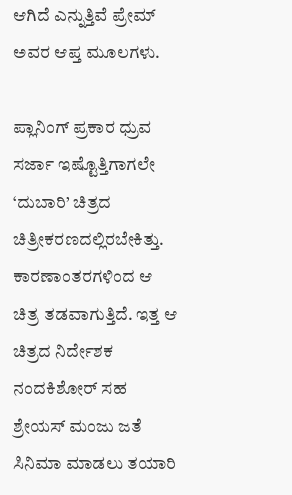ಆಗಿದೆ ಎನ್ನುತ್ತಿವೆ ಪ್ರೇಮ್‌ ಅವರ ಆಪ್ತ ಮೂಲಗಳು.

ಪ್ಲಾನಿಂಗ್‌ ಪ್ರಕಾರ ಧ್ರುವ ಸರ್ಜಾ ಇಷ್ಟೊತ್ತಿಗಾಗಲೇ ‘ದುಬಾರಿ’ ಚಿತ್ರದ ಚಿತ್ರೀಕರಣದಲ್ಲಿರಬೇಕಿತ್ತು. ಕಾರಣಾಂತರಗಳಿಂದ ಆ ಚಿತ್ರ ತಡವಾಗುತ್ತಿದೆ. ಇತ್ತ ಆ ಚಿತ್ರದ ನಿರ್ದೇಶಕ ನಂದಕಿಶೋರ್‌ ಸಹ ಶ್ರೇಯಸ್‌ ಮಂಜು ಜತೆ ಸಿನಿಮಾ ಮಾಡಲು ತಯಾರಿ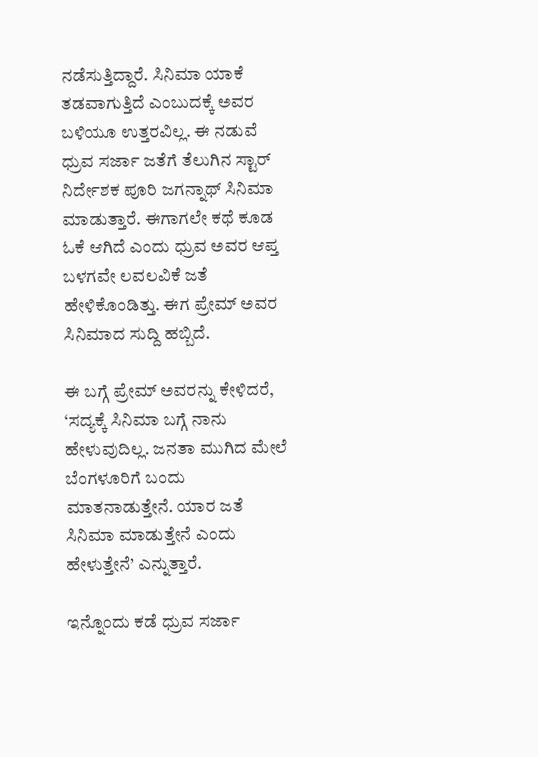ನಡೆಸುತ್ತಿದ್ದಾರೆ. ಸಿನಿಮಾ ಯಾಕೆ ತಡವಾಗುತ್ತಿದೆ ಎಂಬುದಕ್ಕೆ ಅವರ ಬಳಿಯೂ ಉತ್ತರವಿಲ್ಲ. ಈ ನಡುವೆ ಧ್ರುವ ಸರ್ಜಾ ಜತೆಗೆ ತೆಲುಗಿನ ಸ್ಟಾರ್‌ ನಿರ್ದೇಶಕ ಪೂರಿ ಜಗನ್ನಾಥ್‌ ಸಿನಿಮಾ ಮಾಡುತ್ತಾರೆ. ಈಗಾಗಲೇ ಕಥೆ ಕೂಡ ಓಕೆ ಆಗಿದೆ ಎಂದು ಧ್ರುವ ಅವರ ಆಪ್ತ ಬಳಗವೇ ಲವಲವಿಕೆ ಜತೆ ಹೇಳಿಕೊಂಡಿತ್ತು. ಈಗ ಪ್ರೇಮ್‌ ಅವರ ಸಿನಿಮಾದ ಸುದ್ದಿ ಹಬ್ಬಿದೆ.

ಈ ಬಗ್ಗೆ ಪ್ರೇಮ್‌ ಅವರನ್ನು ಕೇಳಿದರೆ, ‘ಸದ್ಯಕ್ಕೆ ಸಿನಿಮಾ ಬಗ್ಗೆ ನಾನು ಹೇಳುವುದಿಲ್ಲ. ಜನತಾ ಮುಗಿದ ಮೇಲೆ ಬೆಂಗಳೂರಿಗೆ ಬಂದು ಮಾತನಾಡುತ್ತೇನೆ. ಯಾರ ಜತೆ ಸಿನಿಮಾ ಮಾಡುತ್ತೇನೆ ಎಂದು ಹೇಳುತ್ತೇನೆ’ ಎನ್ನುತ್ತಾರೆ.

ಇನ್ನೊಂದು ಕಡೆ ಧ್ರುವ ಸರ್ಜಾ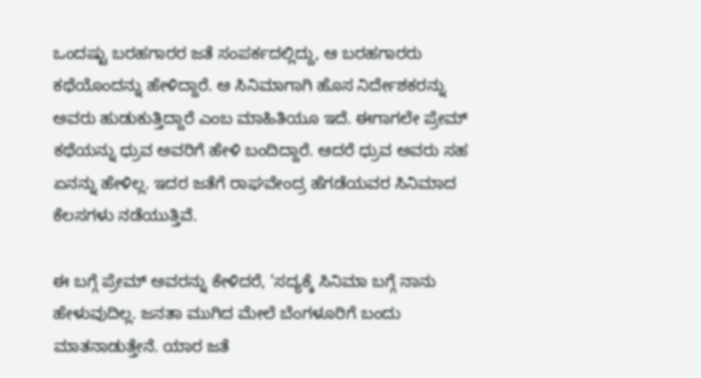ಒಂದಷ್ಟು ಬರಹಗಾರರ ಜತೆ ಸಂಪರ್ಕದಲ್ಲಿದ್ದು, ಆ ಬರಹಗಾರರು ಕಥೆಯೊಂದನ್ನು ಹೇಳಿದ್ದಾರೆ. ಆ ಸಿನಿಮಾಗಾಗಿ ಹೊಸ ನಿರ್ದೇಶಕರನ್ನು ಅವರು ಹುಡುಕುತ್ತಿದ್ದಾರೆ ಎಂಬ ಮಾಹಿತಿಯೂ ಇದೆ. ಈಗಾಗಲೇ ಪ್ರೇಮ್‌ ಕಥೆಯನ್ನು ಧ್ರುವ ಅವರಿಗೆ ಹೇಳಿ ಬಂದಿದ್ದಾರೆ. ಆದರೆ ಧ್ರುವ ಅವರು ಸಹ ಏನನ್ನು ಹೇಳಿಲ್ಲ. ಇದರ ಜತೆಗೆ ರಾಘವೇಂದ್ರ ಹೆಗಡೆಯವರ ಸಿನಿಮಾದ ಕೆಲಸಗಳು ನಡೆಯುತ್ತಿವೆ.

ಈ ಬಗ್ಗೆ ಪ್ರೇಮ್‌ ಅವರನ್ನು ಕೇಳಿದರೆ, ‘ಸದ್ಯಕ್ಕೆ ಸಿನಿಮಾ ಬಗ್ಗೆ ನಾನು ಹೇಳುವುದಿಲ್ಲ. ಜನತಾ ಮುಗಿದ ಮೇಲೆ ಬೆಂಗಳೂರಿಗೆ ಬಂದು ಮಾತನಾಡುತ್ತೇನೆ. ಯಾರ ಜತೆ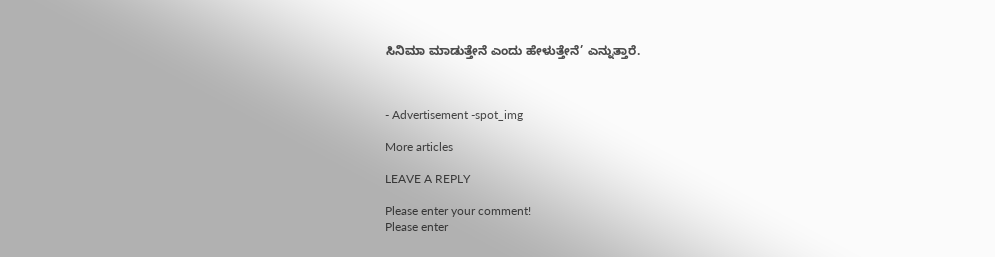ಸಿನಿಮಾ ಮಾಡುತ್ತೇನೆ ಎಂದು ಹೇಳುತ್ತೇನೆ’ ಎನ್ನುತ್ತಾರೆ.



- Advertisement -spot_img

More articles

LEAVE A REPLY

Please enter your comment!
Please enter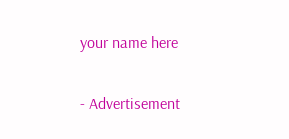your name here

- Advertisement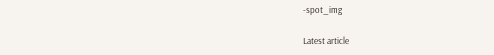-spot_img

Latest article